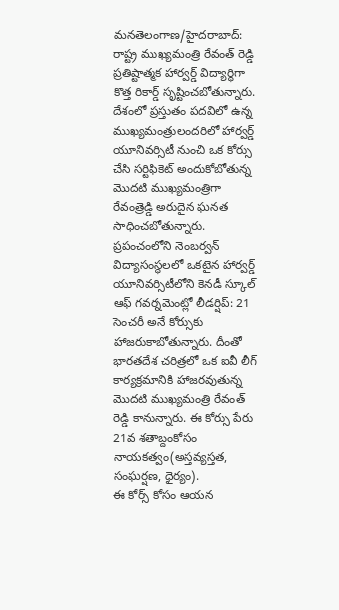మనతెలంగాణ/హైదరాబాద్: రాష్ట్ర ముఖ్యమంత్రి రేవంత్ రెడ్డి ప్రతిష్టాత్మక హార్వర్డ్ విద్యార్థిగా కొత్త రికార్డ్ సృష్టించబోతున్నారు. దేశంలో ప్రస్తుతం పదవిలో ఉన్న ముఖ్యమంత్రులందరిలో హార్వర్డ్ యూనివర్సిటీ నుంచి ఒక కోర్సు చేసి సర్టిఫికెట్ అందుకోబోతున్న మొదటి ముఖ్యమంత్రిగా రేవంత్రెడ్డి అరుదైన ఘనత సాధించబోతున్నారు. ప్రపంచంలోని నెంబర్వన్ విద్యాసంస్థలలో ఒకటైన హార్వర్డ్ యూనివర్సిటీలోని కెనడీ స్కూల్ ఆఫ్ గవర్నమెంట్లో లీడర్షిప్: 21 సెంచరీ అనే కోర్సుకు హాజరుకాబోతున్నారు. దీంతో భారతదేశ చరిత్రలో ఒక ఐవీ లీగ్ కార్యక్రమానికి హాజరవుతున్న మొదటి ముఖ్యమంత్రి రేవంత్ రెడ్డి కానున్నారు. ఈ కోర్సు పేరు 21వ శతాబ్దంకోసం నాయకత్వం(అస్తవ్యస్తత, సంఘర్షణ, ధైర్యం).
ఈ కోర్స్ కోసం ఆయన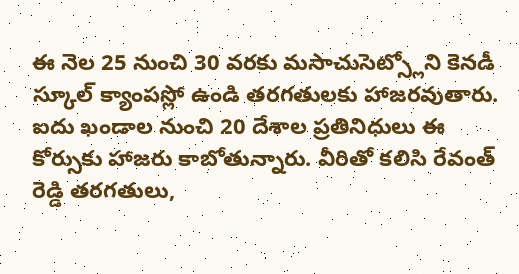ఈ నెల 25 నుంచి 30 వరకు మసాచుసెట్స్లోని కెనడీ స్కూల్ క్యాంపస్లో ఉండి తరగతులకు హాజరవుతారు. ఐదు ఖండాల నుంచి 20 దేశాల ప్రతినిధులు ఈ కోర్సుకు హాజరు కాబోతున్నారు. వీరితో కలిసి రేవంత్ రెడ్డి తరగతులు,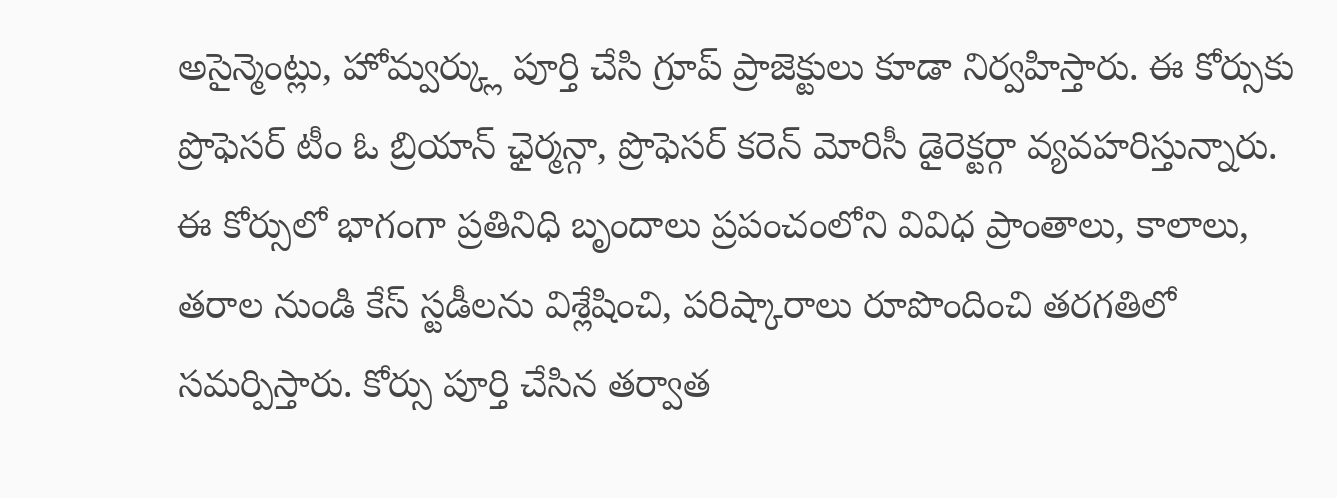అసైన్మెంట్లు, హోమ్వర్క్లు పూర్తి చేసి గ్రూప్ ప్రాజెక్టులు కూడా నిర్వహిస్తారు. ఈ కోర్సుకు ప్రొఫెసర్ టీం ఓ బ్రియాన్ ఛైర్మన్గా, ప్రొఫెసర్ కరెన్ మోరిసీ డైరెక్టర్గా వ్యవహరిస్తున్నారు. ఈ కోర్సులో భాగంగా ప్రతినిధి బృందాలు ప్రపంచంలోని వివిధ ప్రాంతాలు, కాలాలు, తరాల నుండి కేస్ స్టడీలను విశ్లేషించి, పరిష్కారాలు రూపొందించి తరగతిలో సమర్పిస్తారు. కోర్సు పూర్తి చేసిన తర్వాత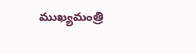ముఖ్యమంత్రి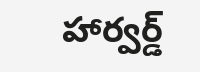హార్వర్డ్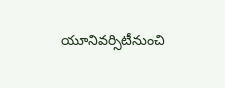యూనివర్సిటీనుంచి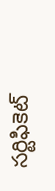సర్టిఫికెట్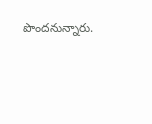పొందనున్నారు.